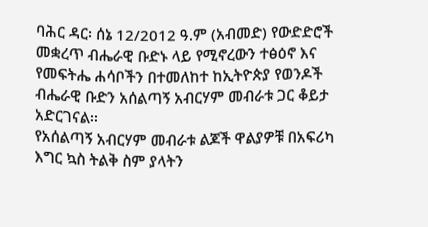ባሕር ዳር፡ ሰኔ 12/2012 ዓ.ም (አብመድ) የውድድሮች መቋረጥ ብሔራዊ ቡድኑ ላይ የሚኖረውን ተፅዕኖ እና የመፍትሔ ሐሳቦችን በተመለከተ ከኢትዮጵያ የወንዶች ብሔራዊ ቡድን አሰልጣኝ አብርሃም መብራቱ ጋር ቆይታ አድርገናል፡፡
የአሰልጣኝ አብርሃም መብራቱ ልጆች ዋልያዎቹ በአፍሪካ እግር ኳስ ትልቅ ስም ያላትን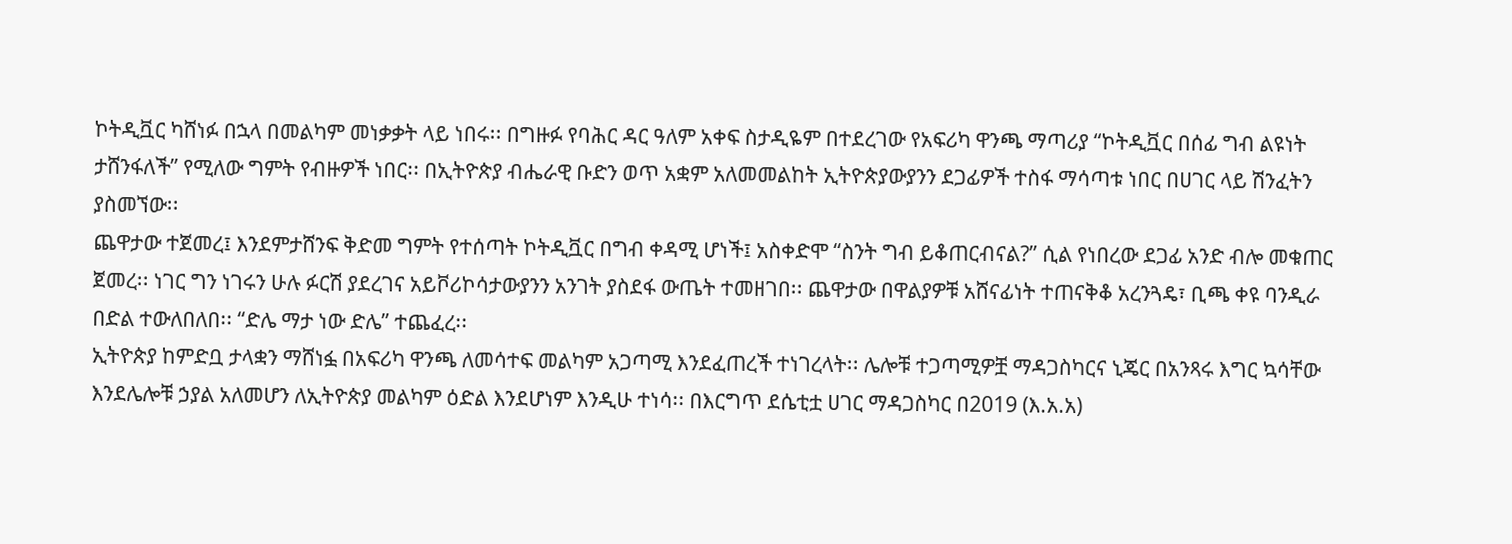ኮትዲቯር ካሸነፉ በኋላ በመልካም መነቃቃት ላይ ነበሩ፡፡ በግዙፉ የባሕር ዳር ዓለም አቀፍ ስታዲዬም በተደረገው የአፍሪካ ዋንጫ ማጣሪያ “ኮትዲቯር በሰፊ ግብ ልዩነት ታሸንፋለች” የሚለው ግምት የብዙዎች ነበር፡፡ በኢትዮጵያ ብሔራዊ ቡድን ወጥ አቋም አለመመልከት ኢትዮጵያውያንን ደጋፊዎች ተስፋ ማሳጣቱ ነበር በሀገር ላይ ሽንፈትን ያስመኘው፡፡
ጨዋታው ተጀመረ፤ እንደምታሸንፍ ቅድመ ግምት የተሰጣት ኮትዲቯር በግብ ቀዳሚ ሆነች፤ አስቀድሞ “ስንት ግብ ይቆጠርብናል?” ሲል የነበረው ደጋፊ አንድ ብሎ መቁጠር ጀመረ፡፡ ነገር ግን ነገሩን ሁሉ ፉርሽ ያደረገና አይቮሪኮሳታውያንን አንገት ያስደፋ ውጤት ተመዘገበ፡፡ ጨዋታው በዋልያዎቹ አሸናፊነት ተጠናቅቆ አረንጓዴ፣ ቢጫ ቀዩ ባንዲራ በድል ተውለበለበ፡፡ “ድሌ ማታ ነው ድሌ” ተጨፈረ፡፡
ኢትዮጵያ ከምድቧ ታላቋን ማሸነፏ በአፍሪካ ዋንጫ ለመሳተፍ መልካም አጋጣሚ እንደፈጠረች ተነገረላት፡፡ ሌሎቹ ተጋጣሚዎቿ ማዳጋስካርና ኒጄር በአንጻሩ እግር ኳሳቸው እንደሌሎቹ ኃያል አለመሆን ለኢትዮጵያ መልካም ዕድል እንደሆነም እንዲሁ ተነሳ፡፡ በእርግጥ ደሴቲቷ ሀገር ማዳጋስካር በ2019 (እ.አ.አ)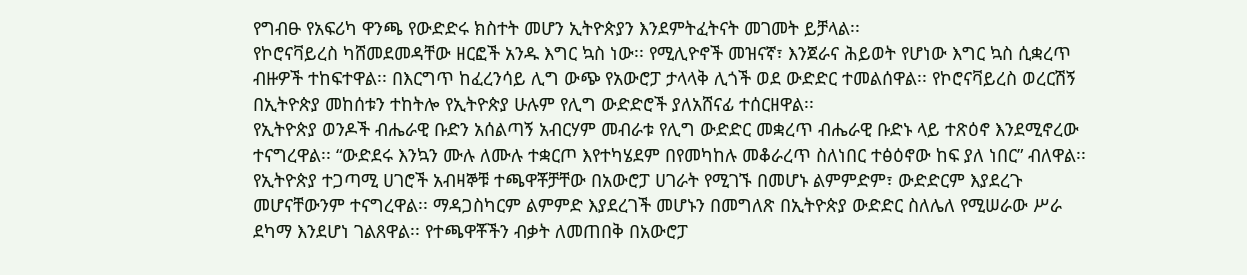የግብፁ የአፍሪካ ዋንጫ የውድድሩ ክስተት መሆን ኢትዮጵያን እንደምትፈትናት መገመት ይቻላል፡፡
የኮሮናቫይረስ ካሸመደመዳቸው ዘርፎች አንዱ እግር ኳስ ነው፡፡ የሚሊዮኖች መዝናኛ፣ እንጀራና ሕይወት የሆነው እግር ኳስ ሲቋረጥ ብዙዎች ተከፍተዋል፡፡ በእርግጥ ከፈረንሳይ ሊግ ውጭ የአውሮፓ ታላላቅ ሊጎች ወደ ውድድር ተመልሰዋል፡፡ የኮሮናቫይረስ ወረርሽኝ በኢትዮጵያ መከሰቱን ተከትሎ የኢትዮጵያ ሁሉም የሊግ ውድድሮች ያለአሸናፊ ተሰርዘዋል፡፡
የኢትዮጵያ ወንዶች ብሔራዊ ቡድን አሰልጣኝ አብርሃም መብራቱ የሊግ ውድድር መቋረጥ ብሔራዊ ቡድኑ ላይ ተጽዕኖ እንደሚኖረው ተናግረዋል፡፡ “ውድደሩ እንኳን ሙሉ ለሙሉ ተቋርጦ እየተካሄደም በየመካከሉ መቆራረጥ ስለነበር ተፅዕኖው ከፍ ያለ ነበር” ብለዋል፡፡
የኢትዮጵያ ተጋጣሚ ሀገሮች አብዛኞቹ ተጫዋቾቻቸው በአውሮፓ ሀገራት የሚገኙ በመሆኑ ልምምድም፣ ውድድርም እያደረጉ መሆናቸውንም ተናግረዋል፡፡ ማዳጋስካርም ልምምድ እያደረገች መሆኑን በመግለጽ በኢትዮጵያ ውድድር ስለሌለ የሚሠራው ሥራ ደካማ እንደሆነ ገልጸዋል፡፡ የተጫዋቾችን ብቃት ለመጠበቅ በአውሮፓ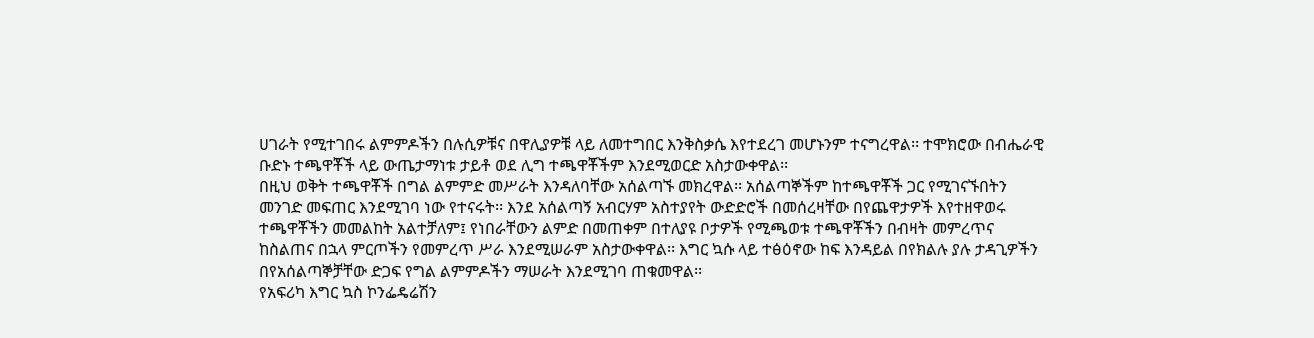ሀገራት የሚተገበሩ ልምምዶችን በሉሲዎቹና በዋሊያዎቹ ላይ ለመተግበር እንቅስቃሴ እየተደረገ መሆኑንም ተናግረዋል፡፡ ተሞክሮው በብሔራዊ ቡድኑ ተጫዋቾች ላይ ውጤታማነቱ ታይቶ ወደ ሊግ ተጫዋቾችም እንደሚወርድ አስታውቀዋል፡፡
በዚህ ወቅት ተጫዋቾች በግል ልምምድ መሥራት እንዳለባቸው አሰልጣኙ መክረዋል፡፡ አሰልጣኞችም ከተጫዋቾች ጋር የሚገናኙበትን መንገድ መፍጠር እንደሚገባ ነው የተናሩት፡፡ እንደ አሰልጣኝ አብርሃም አስተያየት ውድድሮች በመሰረዛቸው በየጨዋታዎች እየተዘዋወሩ ተጫዋቾችን መመልከት አልተቻለም፤ የነበራቸውን ልምድ በመጠቀም በተለያዩ ቦታዎች የሚጫወቱ ተጫዋቾችን በብዛት መምረጥና ከስልጠና በኋላ ምርጦችን የመምረጥ ሥራ እንደሚሠራም አስታውቀዋል፡፡ እግር ኳሱ ላይ ተፅዕኖው ከፍ እንዳይል በየክልሉ ያሉ ታዳጊዎችን በየአሰልጣኞቻቸው ድጋፍ የግል ልምምዶችን ማሠራት እንደሚገባ ጠቁመዋል፡፡
የአፍሪካ እግር ኳስ ኮንፌዴሬሽን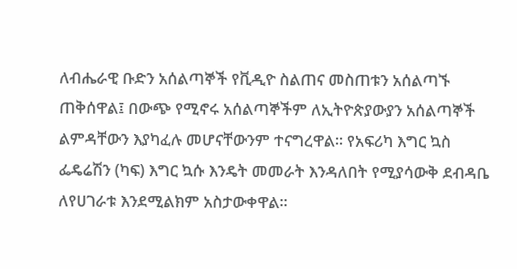ለብሔራዊ ቡድን አሰልጣኞች የቪዲዮ ስልጠና መስጠቱን አሰልጣኙ ጠቅሰዋል፤ በውጭ የሚኖሩ አሰልጣኞችም ለኢትዮጵያውያን አሰልጣኞች ልምዳቸውን እያካፈሉ መሆናቸውንም ተናግረዋል፡፡ የአፍሪካ እግር ኳስ ፌዴሬሽን (ካፍ) እግር ኳሱ እንዴት መመራት እንዳለበት የሚያሳውቅ ደብዳቤ ለየሀገራቱ እንደሚልክም አስታውቀዋል፡፡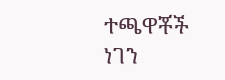ተጫዋቾች ነገን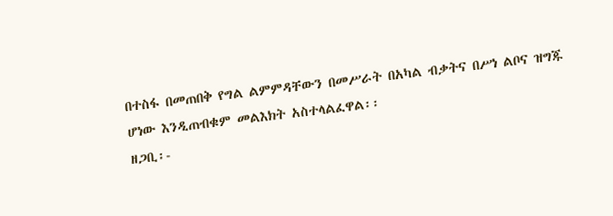በተስፋ በመጠበቅ የግል ልምምዳቸውን በመሥራት በአካል ብቃትና በሥነ ልቦና ዝግጁ ሆነው እንዲጠብቁም መልእክት አስተላልፈዋል፡፡
ዘጋቢ፡-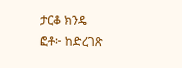ታርቆ ክንዴ
ፎቶ፦ ከድረገጽ